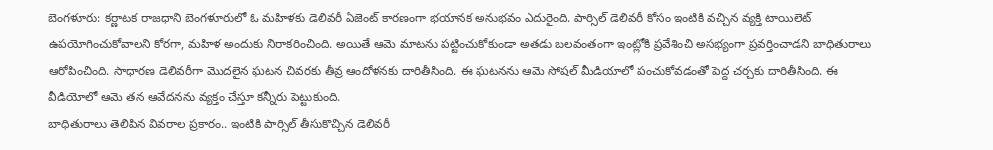బెంగళూరు: కర్ణాటక రాజధాని బెంగళూరులో ఓ మహిళకు డెలివరీ ఏజెంట్ కారణంగా భయానక అనుభవం ఎదురైంది. పార్సిల్ డెలివరీ కోసం ఇంటికి వచ్చిన వ్యక్తి టాయిలెట్ ఉపయోగించుకోవాలని కోరగా, మహిళ అందుకు నిరాకరించింది. అయితే ఆమె మాటను పట్టించుకోకుండా అతడు బలవంతంగా ఇంట్లోకి ప్రవేశించి అసభ్యంగా ప్రవర్తించాడని బాధితురాలు ఆరోపించింది. సాధారణ డెలివరీగా మొదలైన ఘటన చివరకు తీవ్ర ఆందోళనకు దారితీసింది. ఈ ఘటనను ఆమె సోషల్ మీడియాలో పంచుకోవడంతో పెద్ద చర్చకు దారితీసింది. ఈ వీడియోలో ఆమె తన ఆవేదనను వ్యక్తం చేస్తూ కన్నీరు పెట్టుకుంది.
బాధితురాలు తెలిపిన వివరాల ప్రకారం.. ఇంటికి పార్సిల్ తీసుకొచ్చిన డెలివరీ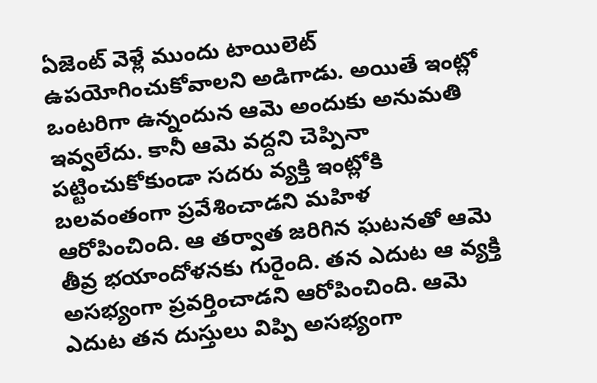ఏజెంట్ వెళ్లే ముందు టాయిలెట్ ఉపయోగించుకోవాలని అడిగాడు. అయితే ఇంట్లో ఒంటరిగా ఉన్నందున ఆమె అందుకు అనుమతి ఇవ్వలేదు. కానీ ఆమె వద్దని చెప్పినా పట్టించుకోకుండా సదరు వ్యక్తి ఇంట్లోకి బలవంతంగా ప్రవేశించాడని మహిళ ఆరోపించింది. ఆ తర్వాత జరిగిన ఘటనతో ఆమె తీవ్ర భయాందోళనకు గురైంది. తన ఎదుట ఆ వ్యక్తి అసభ్యంగా ప్రవర్తించాడని ఆరోపించింది. ఆమె ఎదుట తన దుస్తులు విప్పి అసభ్యంగా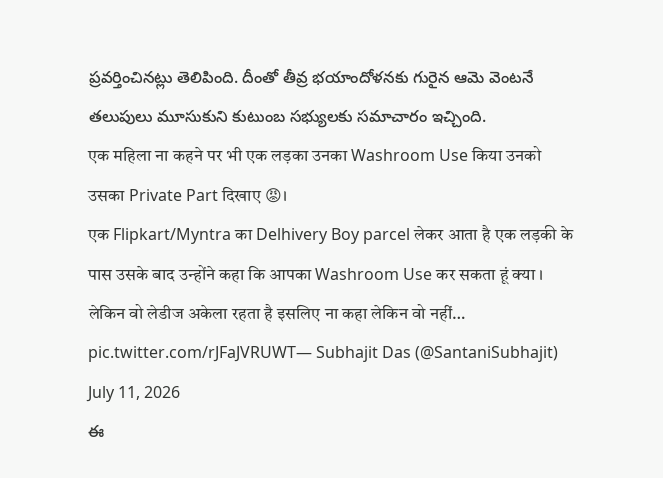ప్రవర్తించినట్లు తెలిపింది. దీంతో తీవ్ర భయాందోళనకు గురైన ఆమె వెంటనే తలుపులు మూసుకుని కుటుంబ సభ్యులకు సమాచారం ఇచ్చింది.
एक महिला ना कहने पर भी एक लड़का उनका Washroom Use किया उनको उसका Private Part दिखाए 😡।
एक Flipkart/Myntra का Delhivery Boy parcel लेकर आता है एक लड़की के पास उसके बाद उन्होंने कहा कि आपका Washroom Use कर सकता हूं क्या ।
लेकिन वो लेडीज अकेला रहता है इसलिए ना कहा लेकिन वो नहीं… pic.twitter.com/rJFaJVRUWT— Subhajit Das (@SantaniSubhajit) July 11, 2026
ఈ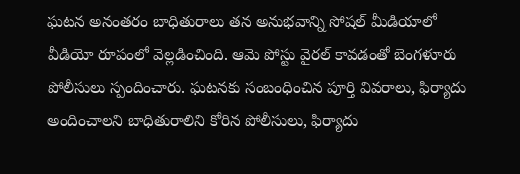ఘటన అనంతరం బాధితురాలు తన అనుభవాన్ని సోషల్ మీడియాలో వీడియో రూపంలో వెల్లడించింది. ఆమె పోస్టు వైరల్ కావడంతో బెంగళూరు పోలీసులు స్పందించారు. ఘటనకు సంబంధించిన పూర్తి వివరాలు, ఫిర్యాదు అందించాలని బాధితురాలిని కోరిన పోలీసులు, ఫిర్యాదు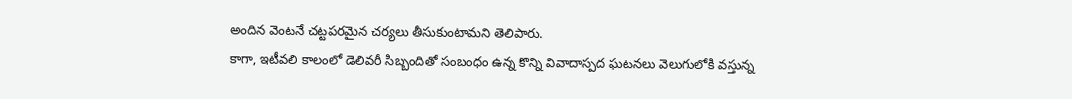అందిన వెంటనే చట్టపరమైన చర్యలు తీసుకుంటామని తెలిపారు.
కాగా, ఇటీవలి కాలంలో డెలివరీ సిబ్బందితో సంబంధం ఉన్న కొన్ని వివాదాస్పద ఘటనలు వెలుగులోకి వస్తున్న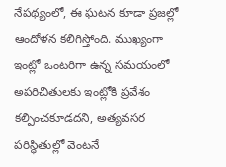నేపథ్యంలో, ఈ ఘటన కూడా ప్రజల్లో ఆందోళన కలిగిస్తోంది. ముఖ్యంగా ఇంట్లో ఒంటరిగా ఉన్న సమయంలో అపరిచితులకు ఇంట్లోకి ప్రవేశం కల్పించకూడదని, అత్యవసర పరిస్థితుల్లో వెంటనే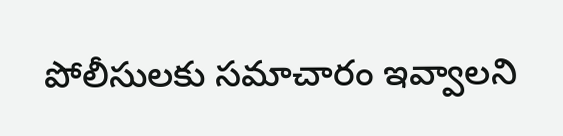పోలీసులకు సమాచారం ఇవ్వాలని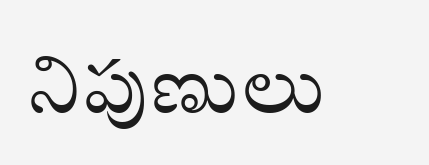నిపుణులు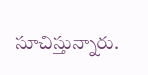సూచిస్తున్నారు.